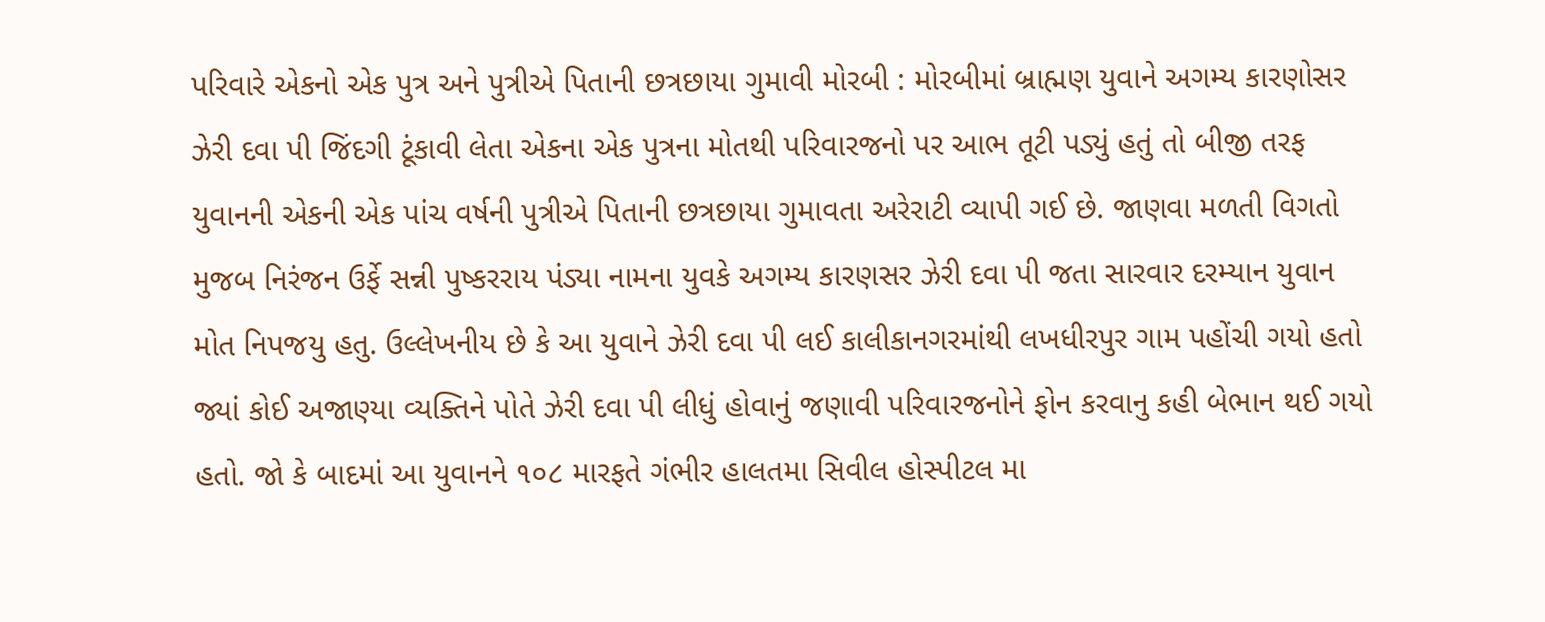પરિવારે એકનો એક પુત્ર અને પુત્રીએ પિતાની છત્રછાયા ગુમાવી મોરબી : મોરબીમાં બ્રાહ્મણ યુવાને અગમ્ય કારણોસર ઝેરી દવા પી જિંદગી ટૂંકાવી લેતા એકના એક પુત્રના મોતથી પરિવારજનો પર આભ તૂટી પડ્યું હતું તો બીજી તરફ યુવાનની એકની એક પાંચ વર્ષની પુત્રીએ પિતાની છત્રછાયા ગુમાવતા અરેરાટી વ્યાપી ગઈ છે. જાણવા મળતી વિગતો મુજબ નિરંજન ઉર્ફે સન્ની પુષ્કરરાય પંડ્યા નામના યુવકે અગમ્ય કારણસર ઝેરી દવા પી જતા સારવાર દરમ્યાન યુવાન મોત નિપજયુ હતુ. ઉલ્લેખનીય છે કે આ યુવાને ઝેરી દવા પી લઈ કાલીકાનગરમાંથી લખધીરપુર ગામ પહોંચી ગયો હતો જ્યાં કોઈ અજાણ્યા વ્યક્તિને પોતે ઝેરી દવા પી લીધું હોવાનું જણાવી પરિવારજનોને ફોન કરવાનુ કહી બેભાન થઈ ગયો હતો. જો કે બાદમાં આ યુવાનને ૧૦૮ મારફતે ગંભીર હાલતમા સિવીલ હોસ્પીટલ મા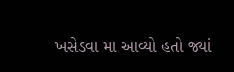ખસેડવા મા આવ્યો હતો જ્યાં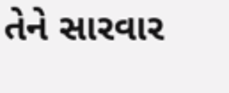તેને સારવાર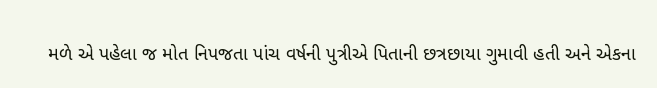મળે એ પહેલા જ મોત નિપજતા પાંચ વર્ષની પુત્રીએ પિતાની છત્રછાયા ગુમાવી હતી અને એકના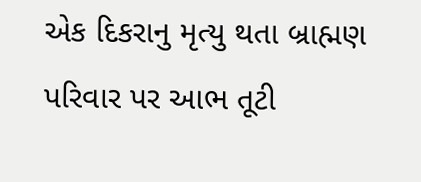એક દિકરાનુ મૃત્યુ થતા બ્રાહ્મણ પરિવાર પર આભ તૂટી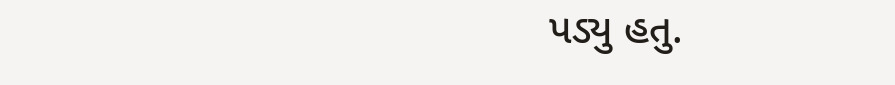પડ્યુ હતુ.